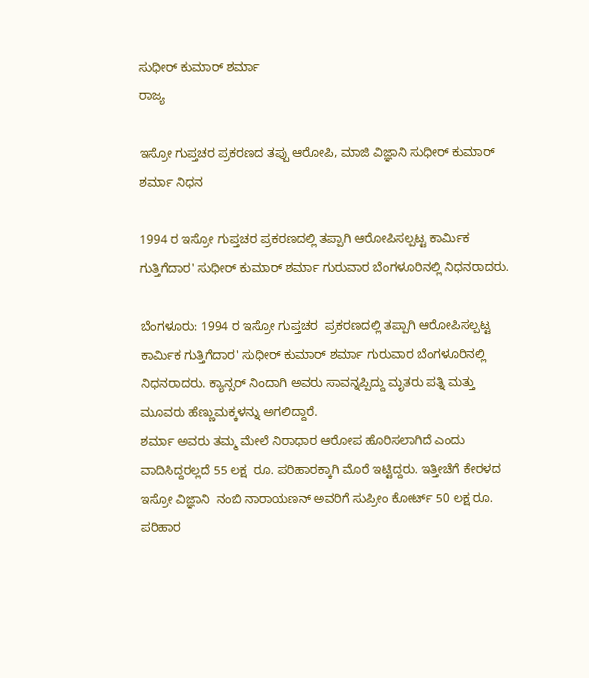ಸುಧೀರ್ ಕುಮಾರ್ ಶರ್ಮಾ
ರಾಜ್ಯ

ಇಸ್ರೋ ಗುಪ್ತಚರ ಪ್ರಕರಣದ ತಪ್ಪು ಆರೋಪಿ, ಮಾಜಿ ವಿಜ್ಞಾನಿ ಸುಧೀರ್ ಕುಮಾರ್ ಶರ್ಮಾ ನಿಧನ

1994 ರ ಇಸ್ರೋ ಗುಪ್ತಚರ ಪ್ರಕರಣದಲ್ಲಿ ತಪ್ಪಾಗಿ ಆರೋಪಿಸಲ್ಪಟ್ಟ ಕಾರ್ಮಿಕ ಗುತ್ತಿಗೆದಾರ' ಸುಧೀರ್ ಕುಮಾರ್ ಶರ್ಮಾ ಗುರುವಾರ ಬೆಂಗಳೂರಿನಲ್ಲಿ ನಿಧನರಾದರು.

ಬೆಂಗಳೂರು: 1994 ರ ಇಸ್ರೋ ಗುಪ್ತಚರ  ಪ್ರಕರಣದಲ್ಲಿ ತಪ್ಪಾಗಿ ಆರೋಪಿಸಲ್ಪಟ್ಟ ಕಾರ್ಮಿಕ ಗುತ್ತಿಗೆದಾರ' ಸುಧೀರ್ ಕುಮಾರ್ ಶರ್ಮಾ ಗುರುವಾರ ಬೆಂಗಳೂರಿನಲ್ಲಿ ನಿಧನರಾದರು. ಕ್ಯಾನ್ಸರ್ ನಿಂದಾಗಿ ಅವರು ಸಾವನ್ನಪ್ಪಿದ್ದು ಮೃತರು ಪತ್ನಿ ಮತ್ತು ಮೂವರು ಹೆಣ್ಣುಮಕ್ಕಳನ್ನು ಅಗಲಿದ್ದಾರೆ.
ಶರ್ಮಾ ಅವರು ತಮ್ಮ ಮೇಲೆ ನಿರಾಧಾರ ಆರೋಪ ಹೊರಿಸಲಾಗಿದೆ ಎಂದು ವಾದಿಸಿದ್ದರಲ್ಲದೆ 55 ಲಕ್ಷ  ರೂ. ಪರಿಹಾರಕ್ಕಾಗಿ ಮೊರೆ ಇಟ್ಟಿದ್ದರು. ಇತ್ತೀಚೆಗೆ ಕೇರಳದ ಇಸ್ರೋ ವಿಜ್ಞಾನಿ  ನಂಬಿ ನಾರಾಯಣನ್ ಅವರಿಗೆ ಸುಪ್ರೀಂ ಕೋರ್ಟ್ 50 ಲಕ್ಷ ರೂ. ಪರಿಹಾರ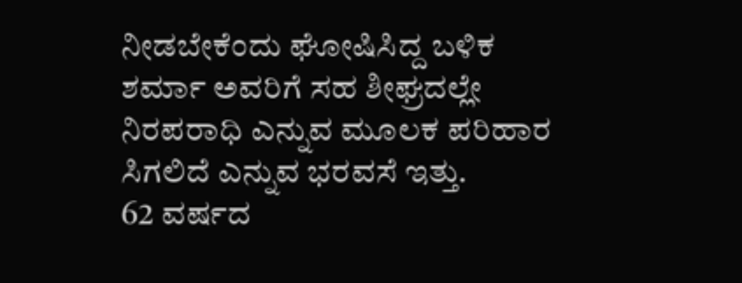ನೀಡಬೇಕೆಂದು ಘೋಷಿಸಿದ್ದ ಬಳಿಕ ಶರ್ಮಾ ಅವರಿಗೆ ಸಹ ಶೀಘ್ರದಲ್ಲೇ ನಿರಪರಾಧಿ ಎನ್ನುವ ಮೂಲಕ ಪರಿಹಾರ ಸಿಗಲಿದೆ ಎನ್ನುವ ಭರವಸೆ ಇತ್ತು.
62 ವರ್ಷದ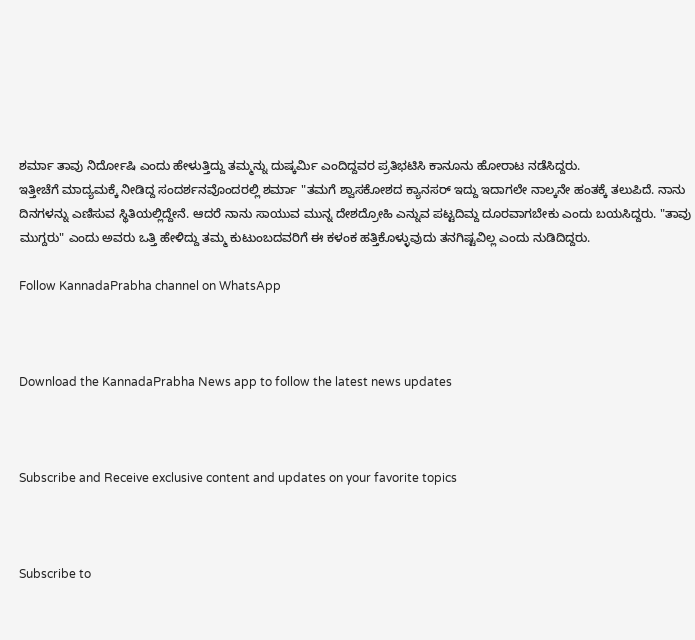ಶರ್ಮಾ ತಾವು ನಿರ್ದೋಷಿ ಎಂದು ಹೇಳುತ್ತಿದ್ದು ತಮ್ಮನ್ನು ದುಷ್ಕರ್ಮಿ ಎಂದಿದ್ದವರ ಪ್ರತಿಭಟಿಸಿ ಕಾನೂನು ಹೋರಾಟ ನಡೆಸಿದ್ದರು.
ಇತ್ತೀಚೆಗೆ ಮಾದ್ಯಮಕ್ಕೆ ನೀಡಿದ್ದ ಸಂದರ್ಶನವೊಂದರಲ್ಲಿ ಶರ್ಮಾ "ತಮಗೆ ಶ್ವಾಸಕೋಶದ ಕ್ಯಾನಸರ್ ಇದ್ದು ಇದಾಗಲೇ ನಾಲ್ಕನೇ ಹಂತಕ್ಕೆ ತಲುಪಿದೆ. ನಾನು ದಿನಗಳನ್ನು ಎಣಿಸುವ ಸ್ಥಿತಿಯಲ್ಲಿದ್ದೇನೆ. ಆದರೆ ನಾನು ಸಾಯುವ ಮುನ್ನ ದೇಶದ್ರೋಹಿ ಎನ್ನುವ ಪಟ್ಟದಿಮ್ದ ದೂರವಾಗಬೇಕು ಎಂದು ಬಯಸಿದ್ದರು. "ತಾವು ಮುಗ್ದರು" ಎಂದು ಅವರು ಒತ್ತಿ ಹೇಳಿದ್ದು ತಮ್ಮ ಕುಟುಂಬದವರಿಗೆ ಈ ಕಳಂಕ ಹತ್ತಿಕೊಳ್ಳುವುದು ತನಗಿಷ್ಟವಿಲ್ಲ ಎಂದು ನುಡಿದಿದ್ದರು.

Follow KannadaPrabha channel on WhatsApp



Download the KannadaPrabha News app to follow the latest news updates



Subscribe and Receive exclusive content and updates on your favorite topics



Subscribe to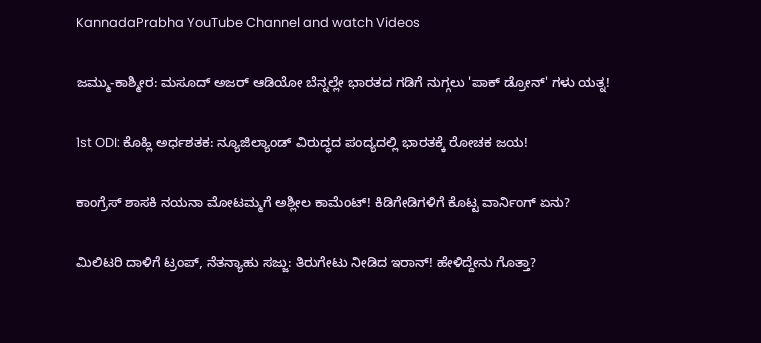KannadaPrabha YouTube Channel and watch Videos

ಜಮ್ಮು-ಕಾಶ್ಮೀರ: ಮಸೂದ್ ಅಜರ್ ಆಡಿಯೋ ಬೆನ್ನಲ್ಲೇ ಭಾರತದ ಗಡಿಗೆ ನುಗ್ಗಲು 'ಪಾಕ್ ಡ್ರೋನ್' ಗಳು ಯತ್ನ!

1st ODI: ಕೊಹ್ಲಿ ಅರ್ಧಶತಕ: ನ್ಯೂಜಿಲ್ಯಾಂಡ್ ವಿರುದ್ಧದ ಪಂದ್ಯದಲ್ಲಿ ಭಾರತಕ್ಕೆ ರೋಚಕ ಜಯ!

ಕಾಂಗ್ರೆಸ್ ಶಾಸಕಿ ನಯನಾ ಮೋಟಮ್ಮಗೆ ಅಶ್ಲೀಲ ಕಾಮೆಂಟ್! ಕಿಡಿಗೇಡಿಗಳಿಗೆ ಕೊಟ್ಟ ವಾರ್ನಿಂಗ್ ಏನು?

ಮಿಲಿಟರಿ ದಾಳಿಗೆ ಟ್ರಂಪ್, ನೆತನ್ಯಾಹು ಸಜ್ಜು: ತಿರುಗೇಟು ನೀಡಿದ ಇರಾನ್! ಹೇಳಿದ್ದೇನು ಗೊತ್ತಾ?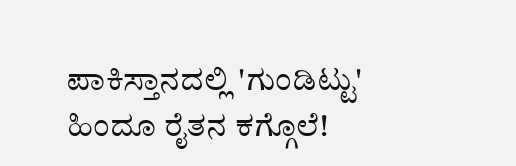ಪಾಕಿಸ್ತಾನದಲ್ಲಿ 'ಗುಂಡಿಟ್ಟು' ಹಿಂದೂ ರೈತನ ಕಗ್ಗೊಲೆ!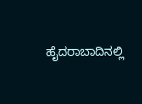ಹೈದರಾಬಾದಿನಲ್ಲಿ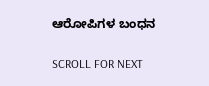ಆರೋಪಿಗಳ ಬಂಧನ

SCROLL FOR NEXT